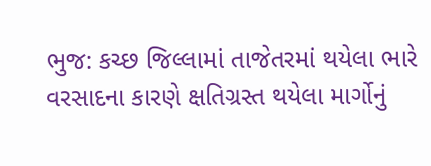ભુજ: કચ્છ જિલ્લામાં તાજેતરમાં થયેલા ભારે વરસાદના કારણે ક્ષતિગ્રસ્ત થયેલા માર્ગોનું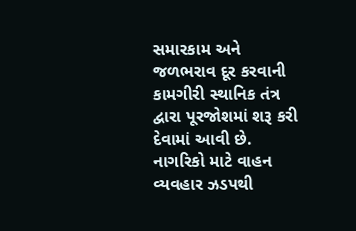સમારકામ અને જળભરાવ દૂર કરવાની કામગીરી સ્થાનિક તંત્ર દ્વારા પૂરજોશમાં શરૂ કરી દેવામાં આવી છે. નાગરિકો માટે વાહન વ્યવહાર ઝડપથી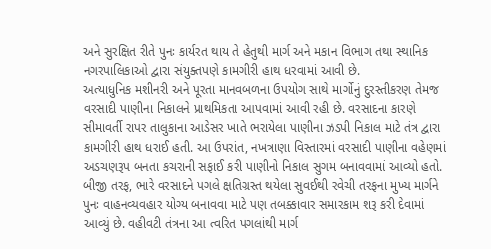અને સુરક્ષિત રીતે પુનઃ કાર્યરત થાય તે હેતુથી માર્ગ અને મકાન વિભાગ તથા સ્થાનિક નગરપાલિકાઓ દ્વારા સંયુક્તપણે કામગીરી હાથ ધરવામાં આવી છે.
અત્યાધુનિક મશીનરી અને પૂરતા માનવબળના ઉપયોગ સાથે માર્ગોનું દુરસ્તીકરણ તેમજ વરસાદી પાણીના નિકાલને પ્રાથમિકતા આપવામાં આવી રહી છે. વરસાદના કારણે સીમાવર્તી રાપર તાલુકાના આડેસર ખાતે ભરાયેલા પાણીના ઝડપી નિકાલ માટે તંત્ર દ્વારા કામગીરી હાથ ધરાઈ હતી. આ ઉપરાંત, નખત્રાણા વિસ્તારમાં વરસાદી પાણીના વહેણમાં અડચણરૂપ બનતા કચરાની સફાઈ કરી પાણીનો નિકાલ સુગમ બનાવવામાં આવ્યો હતો.
બીજી તરફ, ભારે વરસાદને પગલે ક્ષતિગ્રસ્ત થયેલા સુવઈથી રવેચી તરફના મુખ્ય માર્ગને પુનઃ વાહનવ્યવહાર યોગ્ય બનાવવા માટે પણ તબક્કાવાર સમારકામ શરૂ કરી દેવામાં આવ્યું છે. વહીવટી તંત્રના આ ત્વરિત પગલાંથી માર્ગ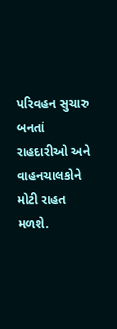પરિવહન સુચારુ બનતાં રાહદારીઓ અને વાહનચાલકોને મોટી રાહત મળશે.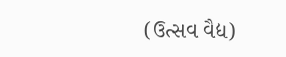(ઉત્સવ વૈદ્ય)